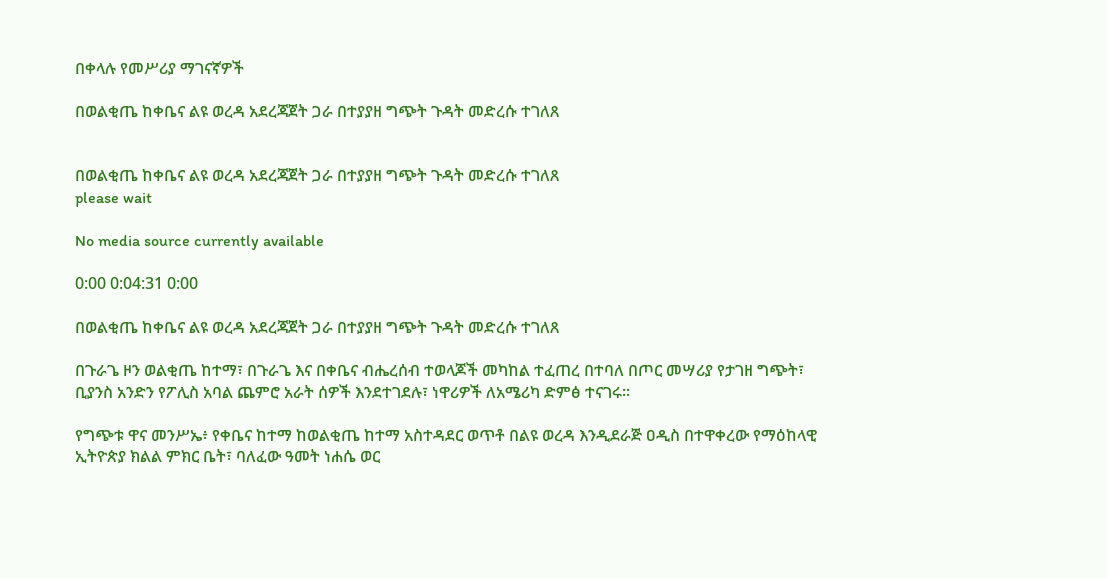በቀላሉ የመሥሪያ ማገናኛዎች

በወልቂጤ ከቀቤና ልዩ ወረዳ አደረጃጀት ጋራ በተያያዘ ግጭት ጉዳት መድረሱ ተገለጸ


በወልቂጤ ከቀቤና ልዩ ወረዳ አደረጃጀት ጋራ በተያያዘ ግጭት ጉዳት መድረሱ ተገለጸ
please wait

No media source currently available

0:00 0:04:31 0:00

በወልቂጤ ከቀቤና ልዩ ወረዳ አደረጃጀት ጋራ በተያያዘ ግጭት ጉዳት መድረሱ ተገለጸ

በጉራጌ ዞን ወልቂጤ ከተማ፣ በጉራጌ እና በቀቤና ብሔረሰብ ተወላጆች መካከል ተፈጠረ በተባለ በጦር መሣሪያ የታገዘ ግጭት፣ ቢያንስ አንድን የፖሊስ አባል ጨምሮ አራት ሰዎች እንደተገደሉ፣ ነዋሪዎች ለአሜሪካ ድምፅ ተናገሩ።

የግጭቱ ዋና መንሥኤ፥ የቀቤና ከተማ ከወልቂጤ ከተማ አስተዳደር ወጥቶ በልዩ ወረዳ እንዲደራጅ ዐዲስ በተዋቀረው የማዕከላዊ ኢትዮጵያ ክልል ምክር ቤት፣ ባለፈው ዓመት ነሐሴ ወር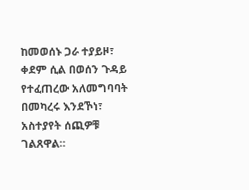ከመወሰኑ ጋራ ተያይዞ፣ ቀደም ሲል በወሰን ጉዳይ የተፈጠረው አለመግባባት በመካረሩ እንደኾነ፣ አስተያየት ሰጪዎቹ ገልጸዋል።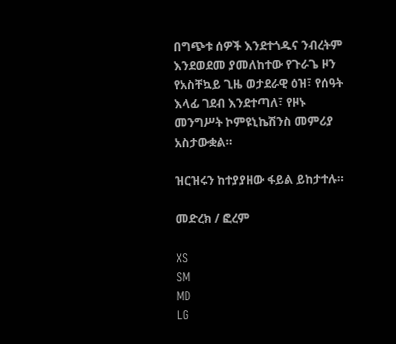በግጭቱ ሰዎች እንደተጎዱና ንብረትም እንደወደመ ያመለከተው የጉራጌ ዞን የአስቸኳይ ጊዜ ወታደራዊ ዕዝ፣ የሰዓት እላፊ ገደብ እንደተጣለ፣ የዞኑ መንግሥት ኮምዩኒኬሽንስ መምሪያ አስታውቋል።

ዝርዝሩን ከተያያዘው ፋይል ይከታተሉ።

መድረክ / ፎረም

XS
SM
MD
LG